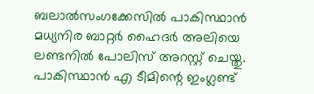ബലാല്‍സംഗക്കേസില്‍ പാകിസ്ഥാന്‍ മധ്യനിര ബാറ്റര്‍ ഹൈദര്‍ അലിയെ ലണ്ടനില്‍ പോലിസ് അറസ്റ്റ് ചെയ്തു. പാകിസ്ഥാന്‍ എ ടീമിന്റെ ഇംഗ്ലണ്ട്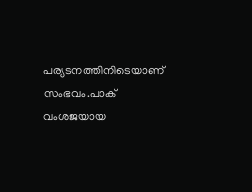പര്യടനത്തിനിടെയാണ് സംഭവം.പാക് വംശജയായ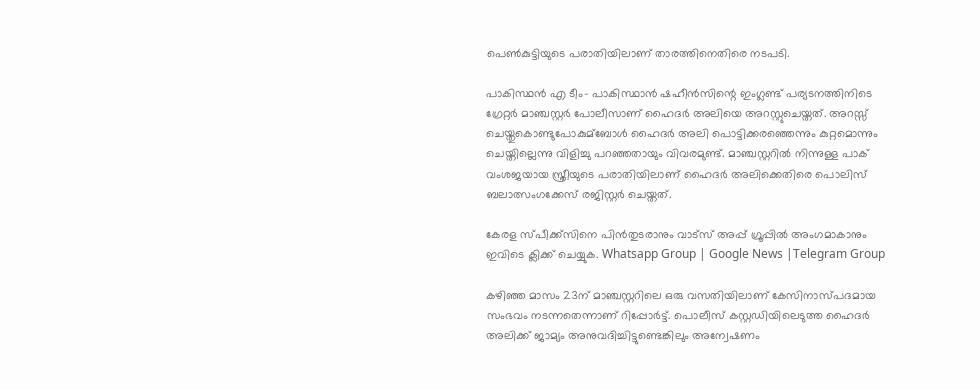പെണ്‍കുട്ടിയുടെ പരാതിയിലാണ് താരത്തിനെതിരെ നടപടി.

പാകിസ്ഥന്‍ എ ടീം- പാകിസ്ഥാന്‍ ഷഹീന്‍സിന്റെ ഇംഗ്ലണ്ട് പര്യടനത്തിനിടെ ഗ്രേറ്റര്‍ മാഞ്ചസ്റ്റര്‍ പോലീസാണ് ഹൈദര്‍ അലിയെ അറസ്റ്റുചെയ്തത്. അറസ്സ് ചെയ്തുകൊണ്ടുപോകുമ്ബോള്‍ ഹൈദര്‍ അലി പൊട്ടിക്കരഞ്ഞെന്നും കുറ്റമൊന്നും ചെയ്തില്ലെന്നു വിളിച്ചു പറഞ്ഞതായും വിവരമുണ്ട്. മാഞ്ചസ്റ്ററില്‍ നിന്നുള്ള പാക് വംശജയായ സ്ത്രീയുടെ പരാതിയിലാണ് ഹൈദര്‍ അലിക്കെതിരെ പൊലിസ് ബലാത്സംഗക്കേസ് രജിസ്റ്റര്‍ ചെയ്തത്.

കേരള സ്പീക്ക്സിനെ പിൻതുടരാനും വാട്സ് അപ്പ് ഗ്രൂപ്പിൽ അംഗമാകാനും ഇവിടെ ക്ലിക്ക് ചെയ്യുക. Whatsapp Group | Google News |Telegram Group

കഴിഞ്ഞ മാസം 23ന് മാഞ്ചസ്റ്ററിലെ ഒരു വസതിയിലാണ് കേസിനാസ്പദമായ സംഭവം നടന്നതെന്നാണ് റിപ്പോര്‍ട്ട്. പൊലീസ് കസ്റ്റഡിയിലെടുത്ത ഹൈദര്‍ അലിക്ക് ജാമ്യം അനുവദിച്ചിട്ടുണ്ടെങ്കിലും അന്വേഷണം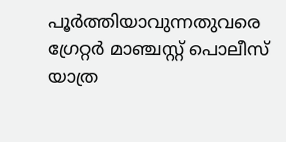പൂര്‍ത്തിയാവുന്നതുവരെ ഗ്രേറ്റര്‍ മാഞ്ചസ്റ്റ് പൊലീസ് യാത്ര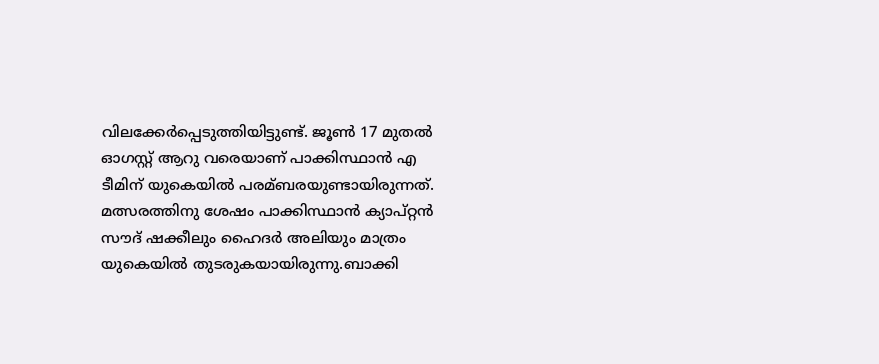വിലക്കേര്‍പ്പെടുത്തിയിട്ടുണ്ട്. ജൂണ്‍ 17 മുതല്‍ ഓഗസ്റ്റ് ആറു വരെയാണ് പാക്കിസ്ഥാന്‍ എ ടീമിന് യുകെയില്‍ പരമ്ബരയുണ്ടായിരുന്നത്. മത്സരത്തിനു ശേഷം പാക്കിസ്ഥാന്‍ ക്യാപ്റ്റന്‍ സൗദ് ഷക്കീലും ഹൈദര്‍ അലിയും മാത്രം യുകെയില്‍ തുടരുകയായിരുന്നു.ബാക്കി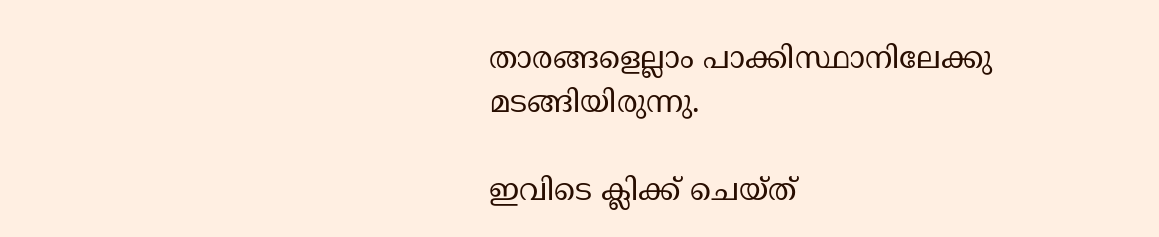താരങ്ങളെല്ലാം പാക്കിസ്ഥാനിലേക്കു മടങ്ങിയിരുന്നു.

ഇവിടെ ക്ലിക്ക് ചെയ്ത്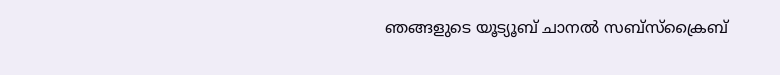ഞങ്ങളുടെ യൂട്യൂബ് ചാനൽ സബ്സ്ക്രൈബ്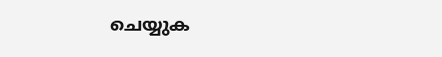ചെയ്യുക